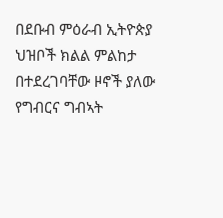በደቡብ ምዕራብ ኢትዮጵያ ህዝቦች ክልል ምልከታ በተደረገባቸው ዞኖች ያለው የግብርና ግብኣት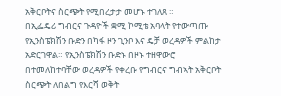አቅርቦትና ስርጭት የሚበረታታ መሆኑ ተገለጸ ።
በኢፌዴሪ ግብርና ጉዳዮች ቋሚ ኮሚቴ አባላት የተውጣጡ የኢንስፔክሽን ቡድን በካፋ ዞን ጊንቦ እና ዴቻ ወረዳዎች ምልከታ አድርገዋል። የኢንስፔክሽን ቡድኑ በዞኑ ተዘዋውሮ በተመለከተባቸው ወረዳዎች የቀረቡ የግብርና ግብኣት አቅርቦት ስርጭት ለበልግ የእርሻ ወቅት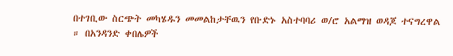በተገቢው ስርጭት መካሄዱን መመልከታቸዉን የቡድኑ አስተባባሪ ወ/ሮ አልማዝ ወዳጆ ተናግረዋል ። በአንዳንድ ቀበሌዎች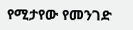የሚታየው የመንገድ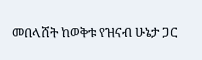መበላሸት ከወቅቱ የዝናብ ሁኔታ ጋር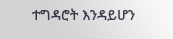ተግዳሮት እንዳይሆን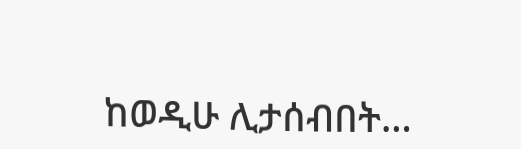ከወዲሁ ሊታሰብበት…